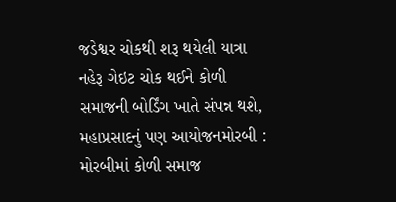જડેશ્વર ચોકથી શરૂ થયેલી યાત્રા નહેરૂ ગેઇટ ચોક થઈને કોળી સમાજની બોર્ડિંગ ખાતે સંપન્ન થશે, મહાપ્રસાદનું પણ આયોજનમોરબી : મોરબીમાં કોળી સમાજ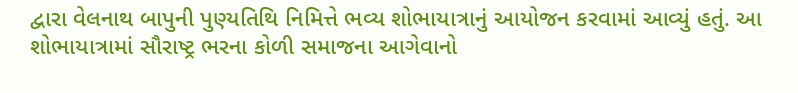દ્વારા વેલનાથ બાપુની પુણ્યતિથિ નિમિત્તે ભવ્ય શોભાયાત્રાનું આયોજન કરવામાં આવ્યું હતું. આ શોભાયાત્રામાં સૌરાષ્ટ્ર ભરના કોળી સમાજના આગેવાનો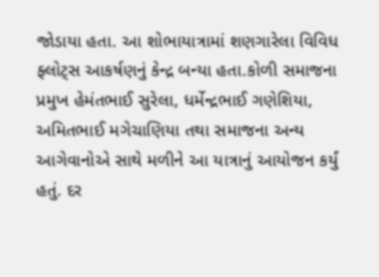જોડાયા હતા. આ શોભાયાત્રામાં શણગારેલા વિવિધ ફ્લોટ્સ આકર્ષણનું કેન્દ્ર બન્યા હતા.કોળી સમાજના પ્રમુખ હેમંતભાઈ સુરેલા, ધર્મેન્દ્રભાઈ ગણેશિયા, અમિતભાઈ મગેચાણિયા તથા સમાજના અન્ય આગેવાનોએ સાથે મળીને આ યાત્રાનું આયોજન કર્યું હતું. દર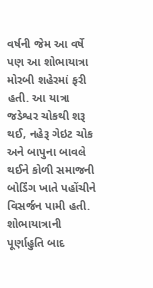વર્ષની જેમ આ વર્ષે પણ આ શોભાયાત્રા મોરબી શહેરમાં ફરી હતી. આ યાત્રા જડેશ્વર ચોકથી શરૂ થઈ, નહેરૂ ગેઇટ ચોક અને બાપુના બાવલે થઈને કોળી સમાજની બોર્ડિંગ ખાતે પહોંચીને વિસર્જન પામી હતી. શોભાયાત્રાની પૂર્ણાહુતિ બાદ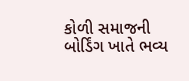કોળી સમાજની બોર્ડિંગ ખાતે ભવ્ય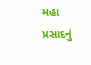મહા પ્રસાદનું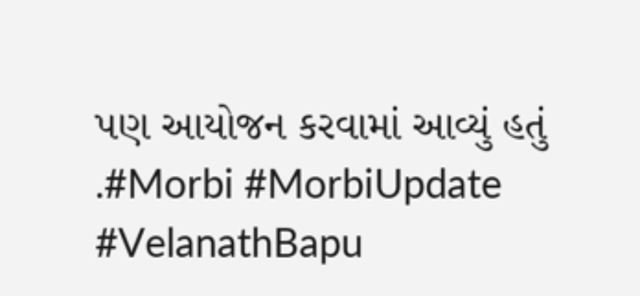પણ આયોજન કરવામાં આવ્યું હતું .#Morbi #MorbiUpdate #VelanathBapu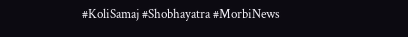#KoliSamaj #Shobhayatra #MorbiNews